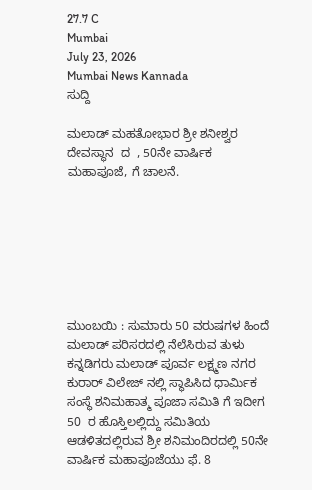27.7 C
Mumbai
July 23, 2026
Mumbai News Kannada
ಸುದ್ದಿ

ಮಲಾಡ್ ಮಹತೋಭಾರ ಶ್ರೀ ಶನೀಶ್ವರ ದೇವಸ್ಥಾನ  ದ  , 50ನೇ ವಾರ್ಷಿಕ ಮಹಾಪೂಜೆ, ಗೆ ಚಾಲನೆ.







ಮುಂಬಯಿ : ಸುಮಾರು 50 ವರುಷಗಳ ಹಿಂದೆ ಮಲಾಡ್ ಪರಿಸರದಲ್ಲಿ ನೆಲೆಸಿರುವ ತುಳು ಕನ್ನಡಿಗರು ಮಲಾಡ್ ಪೂರ್ವ ಲಕ್ಷ್ಮಣ ನಗರ ಕುರಾರ್ ವಿಲೇಜ್ ನಲ್ಲಿ ಸ್ಥಾಪಿಸಿದ ಧಾರ್ಮಿಕ ಸಂಸ್ಥೆ ಶನಿಮಹಾತ್ಮ ಪೂಜಾ ಸಮಿತಿ ಗೆ ಇದೀಗ 50  ರ ಹೊಸ್ತಿಲಲ್ಲಿದ್ದು ಸಮಿತಿಯ ಆಡಳಿತದಲ್ಲಿರುವ ಶ್ರೀ ಶನಿಮಂದಿರದಲ್ಲಿ 50ನೇ ವಾರ್ಷಿಕ ಮಹಾಪೂಜೆಯು ಫೆ. 8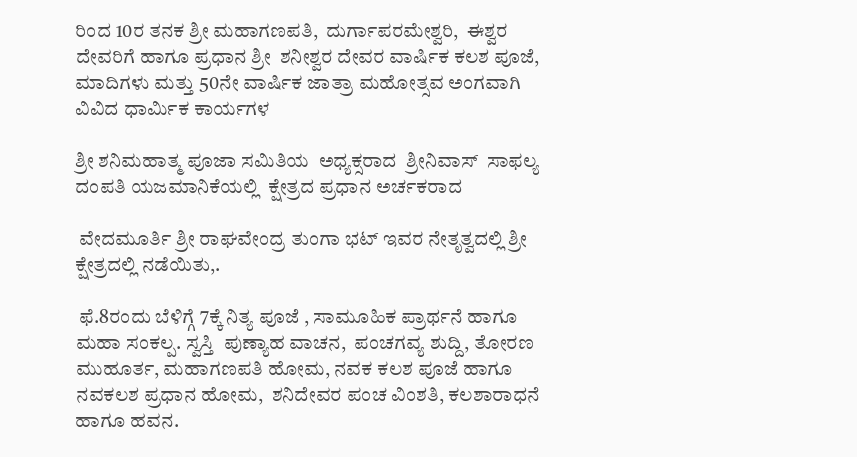ರಿಂದ 10ರ ತನಕ ಶ್ರೀ ಮಹಾಗಣಪತಿ,  ದುರ್ಗಾಪರಮೇಶ್ವರಿ,  ಈಶ್ವರ ದೇವರಿಗೆ ಹಾಗೂ ಪ್ರಧಾನ ಶ್ರೀ  ಶನೀಶ್ವರ ದೇವರ ವಾರ್ಷಿಕ ಕಲಶ ಪೂಜೆ, ಮಾದಿಗಳು ಮತ್ತು 50ನೇ ವಾರ್ಷಿಕ ಜಾತ್ರಾ ಮಹೋತ್ಸವ ಅಂಗವಾಗಿ ವಿವಿದ ಧಾರ್ಮಿಕ ಕಾರ್ಯಗಳ

ಶ್ರೀ ಶನಿಮಹಾತ್ಮ ಪೂಜಾ ಸಮಿತಿಯ  ಅಧ್ಯಕ್ಸರಾದ  ಶ್ರೀನಿವಾಸ್  ಸಾಫಲ್ಯ ದಂಪತಿ ಯಜಮಾನಿಕೆಯಲ್ಲಿ  ಕ್ಷೇತ್ರದ ಪ್ರಧಾನ ಅರ್ಚಕರಾದ

 ವೇದಮೂರ್ತಿ ಶ್ರೀ ರಾಘವೇಂದ್ರ ತುಂಗಾ ಭಟ್ ಇವರ ನೇತೃತ್ವದಲ್ಲಿ ಶ್ರೀ ಕ್ಷೇತ್ರದಲ್ಲಿ ನಡೆಯಿತು,.

 ಫೆ.8ರಂದು ಬೆಳಿಗ್ಗೆ 7ಕ್ಕೆ ನಿತ್ಯ ಪೂಜೆ , ಸಾಮೂಹಿಕ ಪ್ರಾರ್ಥನೆ ಹಾಗೂ ಮಹಾ ಸಂಕಲ್ಪ. ಸ್ವಸ್ತಿ  ಪುಣ್ಯಾಹ ವಾಚನ,  ಪಂಚಗವ್ಯ ಶುದ್ದಿ, ತೋರಣ ಮುಹೂರ್ತ, ಮಹಾಗಣಪತಿ ಹೋಮ, ನವಕ ಕಲಶ ಪೂಜೆ ಹಾಗೂ ನವಕಲಶ ಪ್ರಧಾನ ಹೋಮ,  ಶನಿದೇವರ ಪಂಚ ವಿಂಶತಿ, ಕಲಶಾರಾಧನೆ ಹಾಗೂ ಹವನ.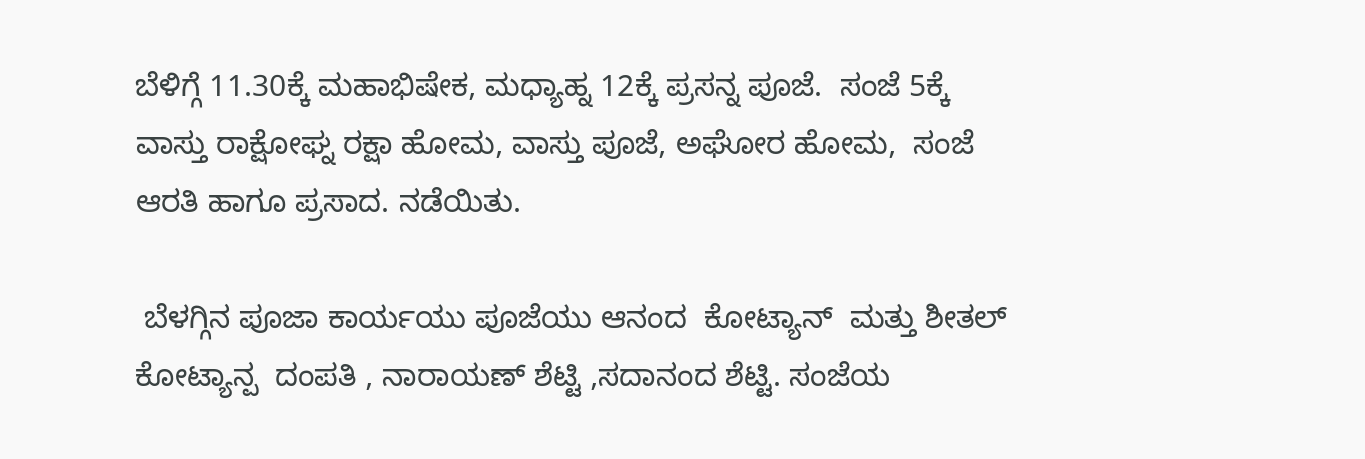ಬೆಳಿಗ್ಗೆ 11.30ಕ್ಕೆ ಮಹಾಭಿಷೇಕ, ಮಧ್ಯಾಹ್ನ 12ಕ್ಕೆ ಪ್ರಸನ್ನ ಪೂಜೆ.  ಸಂಜೆ 5ಕ್ಕೆ ವಾಸ್ತು ರಾಕ್ಷೋಘ್ನ ರಕ್ಷಾ ಹೋಮ, ವಾಸ್ತು ಪೂಜೆ, ಅಘೋರ ಹೋಮ,  ಸಂಜೆ ಆರತಿ ಹಾಗೂ ಪ್ರಸಾದ. ನಡೆಯಿತು.

 ಬೆಳಗ್ಗಿನ ಪೂಜಾ ಕಾರ್ಯಯು ಪೂಜೆಯು ಆನಂದ  ಕೋಟ್ಯಾನ್  ಮತ್ತು ಶೀತಲ್ ಕೋಟ್ಯಾನ್ಪ  ದಂಪತಿ , ನಾರಾಯಣ್ ಶೆಟ್ಟಿ ,ಸದಾನಂದ ಶೆಟ್ಟಿ. ಸಂಜೆಯ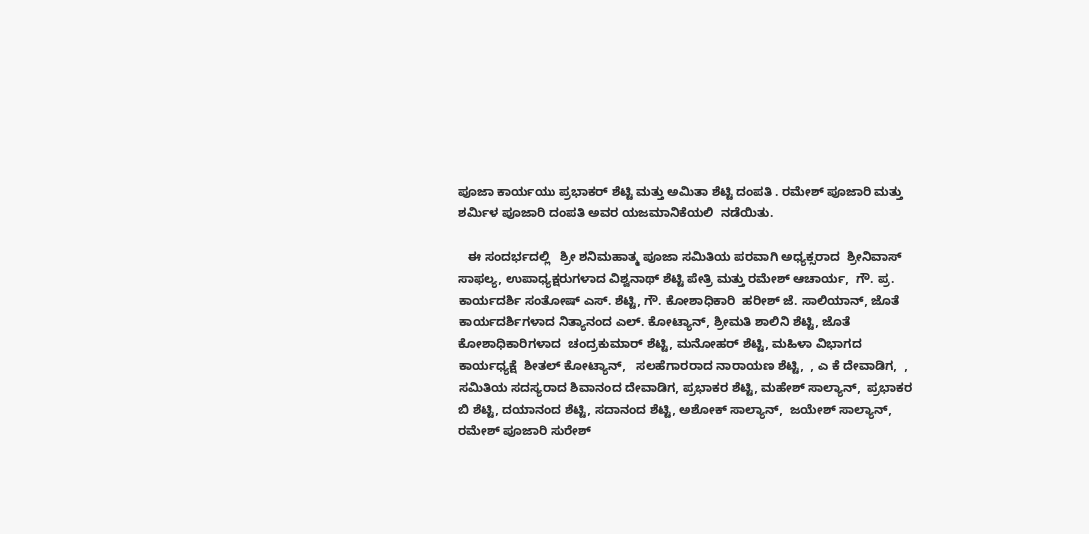ಪೂಜಾ ಕಾರ್ಯಯು ಪ್ರಭಾಕರ್ ಶೆಟ್ಟಿ ಮತ್ತು ಅಮಿತಾ ಶೆಟ್ಟಿ ದಂಪತಿ . ರಮೇಶ್ ಪೂಜಾರಿ ಮತ್ತು ಶರ್ಮಿಳ ಪೂಜಾರಿ ದಂಪತಿ ಅವರ ಯಜಮಾನಿಕೆಯಲಿ  ನಡೆಯಿತು.

   ಈ ಸಂದರ್ಭದಲ್ಲಿ   ಶ್ರೀ ಶನಿಮಹಾತ್ಮ ಪೂಜಾ ಸಮಿತಿಯ ಪರವಾಗಿ ಅಧ್ಯಕ್ಸರಾದ  ಶ್ರೀನಿವಾಸ್  ಸಾಫಲ್ಯ, ಉಪಾಧ್ಯಕ್ಷರುಗಳಾದ ವಿಶ್ವನಾಥ್ ಶೆಟ್ಟಿ ಪೇತ್ರಿ ಮತ್ತು ರಮೇಶ್ ಆಚಾರ್ಯ,  ಗೌ. ಪ್ರ. ಕಾರ್ಯದರ್ಶಿ ಸಂತೋಷ್ ಎಸ್. ಶೆಟ್ಟಿ, ಗೌ. ಕೋಶಾಧಿಕಾರಿ  ಹರೀಶ್ ಜೆ. ಸಾಲಿಯಾನ್, ಜೊತೆ ಕಾರ್ಯದರ್ಶಿಗಳಾದ ನಿತ್ಯಾನಂದ ಎಲ್. ಕೋಟ್ಯಾನ್, ಶ್ರೀಮತಿ ಶಾಲಿನಿ ಶೆಟ್ಟಿ, ಜೊತೆ ಕೋಶಾಧಿಕಾರಿಗಳಾದ  ಚಂದ್ರಕುಮಾರ್ ಶೆಟ್ಟಿ, ಮನೋಹರ್ ಶೆಟ್ಟಿ, ಮಹಿಳಾ ವಿಭಾಗದ ಕಾರ್ಯಧ್ಯಕ್ಷೆ  ಶೀತಲ್ ಕೋಟ್ಯಾನ್,   ಸಲಹೆಗಾರರಾದ ನಾರಾಯಣ ಶೆಟ್ಟಿ,  , ಎ ಕೆ ದೇವಾಡಿಗ,  ,  ಸಮಿತಿಯ ಸದಸ್ಯರಾದ ಶಿವಾನಂದ ದೇವಾಡಿಗ, ಪ್ರಭಾಕರ ಶೆಟ್ಟಿ, ಮಹೇಶ್ ಸಾಲ್ಯಾನ್,  ಪ್ರಭಾಕರ ಬಿ ಶೆಟ್ಟಿ, ದಯಾನಂದ ಶೆಟ್ಟಿ, ಸದಾನಂದ ಶೆಟ್ಟಿ, ಅಶೋಕ್ ಸಾಲ್ಯಾನ್,  ಜಯೇಶ್ ಸಾಲ್ಯಾನ್,   ರಮೇಶ್ ಪೂಜಾರಿ ಸುರೇಶ್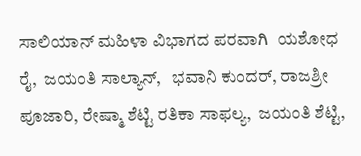ಸಾಲಿಯಾನ್ ಮಹಿಳಾ ವಿಭಾಗದ ಪರವಾಗಿ  ಯಶೋಧ ರೈ,  ಜಯಂತಿ ಸಾಲ್ಯಾನ್,   ಭವಾನಿ ಕುಂದರ್, ರಾಜಶ್ರೀ ಪೂಜಾರಿ, ರೇಷ್ಮಾ ಶೆಟ್ಟಿ ರತಿಕಾ ಸಾಫಲ್ಯ,  ಜಯಂತಿ ಶೆಟ್ಟಿ,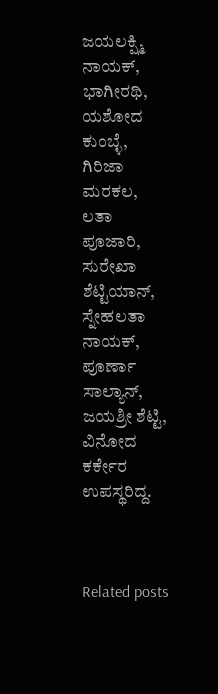ಜಯಲಕ್ಷ್ಮಿ ನಾಯಕ್,  ಭಾಗೀರಥಿ,  ಯಶೋದ ಕುಂಬ್ಳೆ, ಗಿರಿಜಾ ಮರಕಲ, ಲತಾ ಪೂಜಾರಿ, ಸುರೇಖಾ ಶೆಟ್ಟಿಯಾನ್,  ಸ್ನೇಹಲತಾ ನಾಯಕ್,  ಪೂರ್ಣಾ ಸಾಲ್ಯಾನ್,  ಜಯಶ್ರೀ ಶೆಟ್ಟಿ, ವಿನೋದ ಕರ್ಕೇರ ಉಪಸ್ಥರಿದ್ದ.



Related posts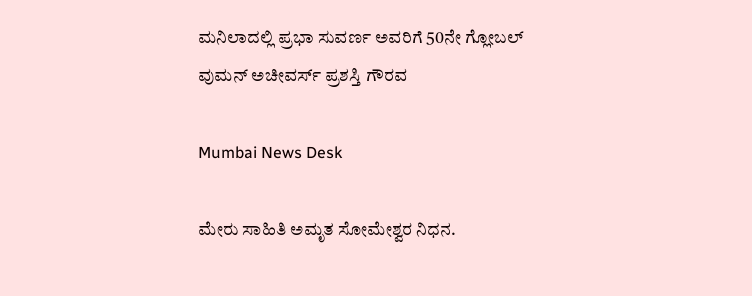ಮನಿಲಾದಲ್ಲಿ ಪ್ರಭಾ ಸುವರ್ಣ ಅವರಿಗೆ 50ನೇ ಗ್ಲೋಬಲ್ ವುಮನ್ ಅಚೀವರ್ಸ್ ಪ್ರಶಸ್ತಿ ಗೌರವ

Mumbai News Desk

ಮೇರು ಸಾಹಿತಿ ಅಮೃತ ಸೋಮೇಶ್ವರ ನಿಧನ.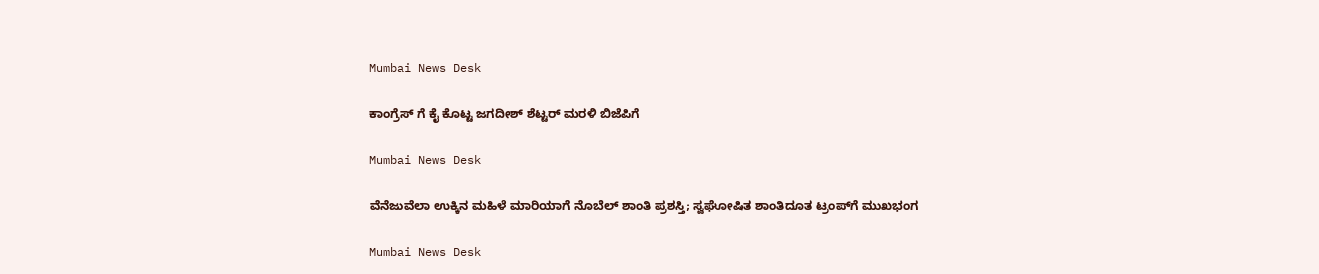Mumbai News Desk

ಕಾಂಗ್ರೆಸ್ ಗೆ ಕೈ ಕೊಟ್ಟ ಜಗದೀಶ್ ಶೆಟ್ಟರ್ ಮರಳಿ ಬಿಜೆಪಿಗೆ

Mumbai News Desk

ವೆನೆಜುವೆಲಾ ಉಕ್ಕಿನ ಮಹಿಳೆ ಮಾರಿಯಾಗೆ ನೊಬೆಲ್ ಶಾಂತಿ ಪ್ರಶಸ್ತಿ; ಸ್ವಘೋಷಿತ ಶಾಂತಿದೂತ ಟ್ರಂಪ್‌ಗೆ ಮುಖಭಂಗ

Mumbai News Desk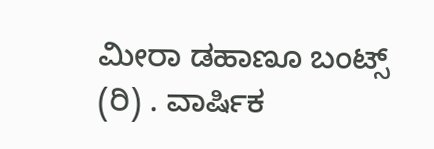ಮೀರಾ ಡಹಾಣೂ ಬಂಟ್ಸ್ (ರಿ) . ವಾರ್ಷಿಕ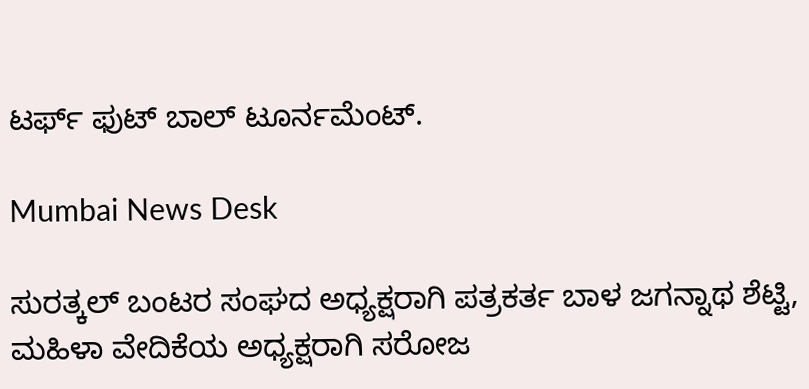ಟರ್ಫ್ ಫುಟ್ ಬಾಲ್ ಟೂರ್ನಮೆಂಟ್.

Mumbai News Desk

ಸುರತ್ಕಲ್ ಬಂಟರ ಸಂಘದ ಅಧ್ಯಕ್ಷರಾಗಿ ಪತ್ರಕರ್ತ ಬಾಳ ಜಗನ್ನಾಥ ಶೆಟ್ಟಿ,   ಮಹಿಳಾ ವೇದಿಕೆಯ ಅಧ್ಯಕ್ಷರಾಗಿ ಸರೋಜ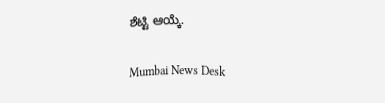ಶೆಟ್ಟಿ ಆಯ್ಕೆ.

Mumbai News Desk